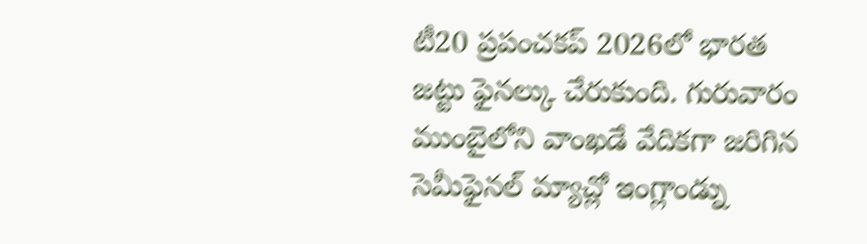టీ20 ప్రపంచకప్ 2026లో భారత జట్టు ఫైనల్కు చేరుకుంది. గురువారం ముంబైలోని వాంఖడే వేదికగా జరిగిన సెమీఫైనల్ మ్యాచ్లో ఇంగ్లాండ్ను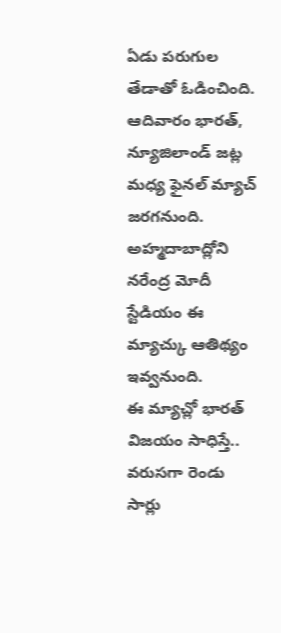ఏడు పరుగుల తేడాతో ఓడించింది. ఆదివారం భారత్, న్యూజిలాండ్ జట్ల మధ్య ఫైనల్ మ్యాచ్ జరగనుంది. అహ్మదాబాద్లోని నరేంద్ర మోదీ స్టేడియం ఈ మ్యాచ్కు ఆతిథ్యం ఇవ్వనుంది.
ఈ మ్యాచ్లో భారత్ విజయం సాధిస్తే.. వరుసగా రెండు సార్లు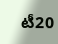టీ20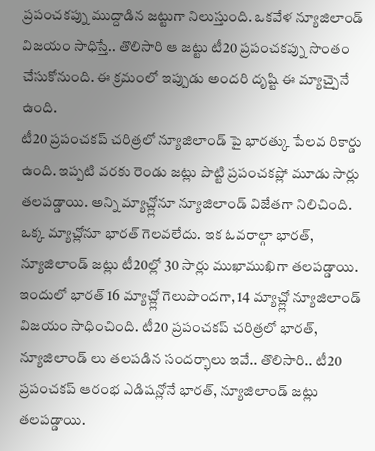ప్రపంచకప్ను ముద్దాడిన జట్టుగా నిలుస్తుంది. ఒకవేళ న్యూజిలాండ్ విజయం సాధిస్తే.. తొలిసారి ఆ జట్టు టీ20 ప్రపంచకప్ను సొంతం చేసుకోనుంది. ఈ క్రమంలో ఇప్పుడు అందరి దృష్టి ఈ మ్యాచ్పైనే ఉంది.
టీ20 ప్రపంచకప్ చరిత్రలో న్యూజిలాండ్ పై భారత్కు పేలవ రికార్డు ఉంది. ఇప్పటి వరకు రెండు జట్లు పొట్టి ప్రపంచకప్లో మూడు సార్లు తలపడ్డాయి. అన్ని మ్యాచ్ల్లోనూ న్యూజిలాండ్ విజేతగా నిలిచింది. ఒక్క మ్యాచ్లోనూ భారత్ గెలవలేదు. ఇక ఓవరాల్గా భారత్, న్యూజిలాండ్ జట్లు టీ20ల్లో 30 సార్లు ముఖాముఖిగా తలపడ్డాయి. ఇందులో భారత్ 16 మ్యాచ్ల్లో గెలుపొందగా, 14 మ్యాచ్ల్లో న్యూజిలాండ్ విజయం సాధించింది. టీ20 ప్రపంచకప్ చరిత్రలో భారత్, న్యూజిలాండ్ లు తలపడిన సందర్భాలు ఇవే.. తొలిసారి.. టీ20 ప్రపంచకప్ ఆరంభ ఎడిషన్లోనే భారత్, న్యూజిలాండ్ జట్లు తలపడ్డాయి.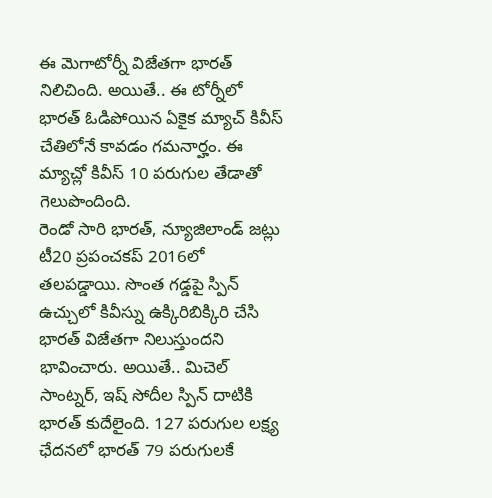ఈ మెగాటోర్నీ విజేతగా భారత్ నిలిచింది. అయితే.. ఈ టోర్నీలో భారత్ ఓడిపోయిన ఏకైక మ్యాచ్ కివీస్ చేతిలోనే కావడం గమనార్హం. ఈ మ్యాచ్లో కివీస్ 10 పరుగుల తేడాతో గెలుపొందింది.
రెండో సారి భారత్, న్యూజిలాండ్ జట్లు టీ20 ప్రపంచకప్ 2016లో తలపడ్డాయి. సొంత గడ్డపై స్పిన్ ఉచ్చులో కివీస్ను ఉక్కిరిబిక్కిరి చేసి భారత్ విజేతగా నిలుస్తుందని భావించారు. అయితే.. మిచెల్ సాంట్నర్, ఇష్ సోదీల స్పిన్ దాటికి భారత్ కుదేలైంది. 127 పరుగుల లక్ష్య ఛేదనలో భారత్ 79 పరుగులకే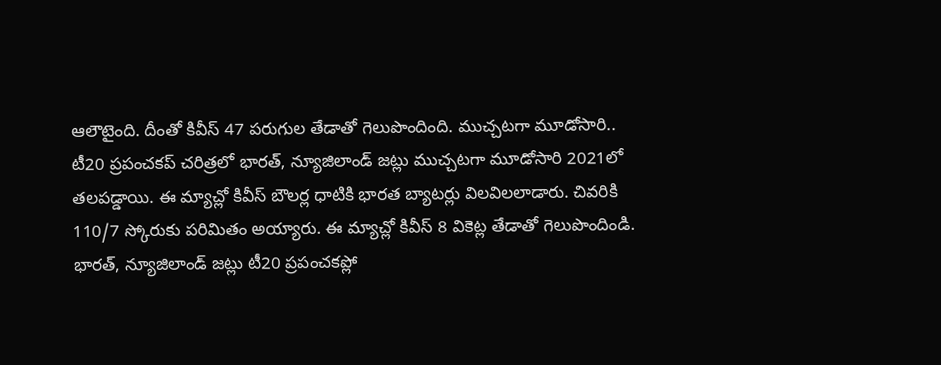ఆలౌటైంది. దీంతో కివీస్ 47 పరుగుల తేడాతో గెలుపొందింది. ముచ్చటగా మూడోసారి.. టీ20 ప్రపంచకప్ చరిత్రలో భారత్, న్యూజిలాండ్ జట్లు ముచ్చటగా మూడోసారి 2021లో తలపడ్డాయి. ఈ మ్యాచ్లో కివీస్ బౌలర్ల ధాటికి భారత బ్యాటర్లు విలవిలలాడారు. చివరికి 110/7 స్కోరుకు పరిమితం అయ్యారు. ఈ మ్యాచ్లో కివీస్ 8 వికెట్ల తేడాతో గెలుపొందిండి. భారత్, న్యూజిలాండ్ జట్లు టీ20 ప్రపంచకప్లో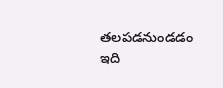తలపడనుండడం ఇది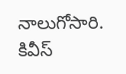నాలుగోసారి. కివీస్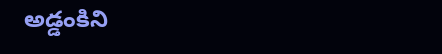అడ్డంకిని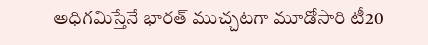అధిగమిస్తేనే భారత్ ముచ్చటగా మూడోసారి టీ20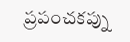ప్రపంచకప్ను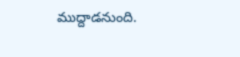ముద్దాడనుంది.